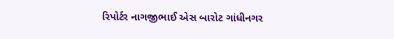રિપોર્ટર નાગજીભાઈ એસ બારોટ ગાંધીનગર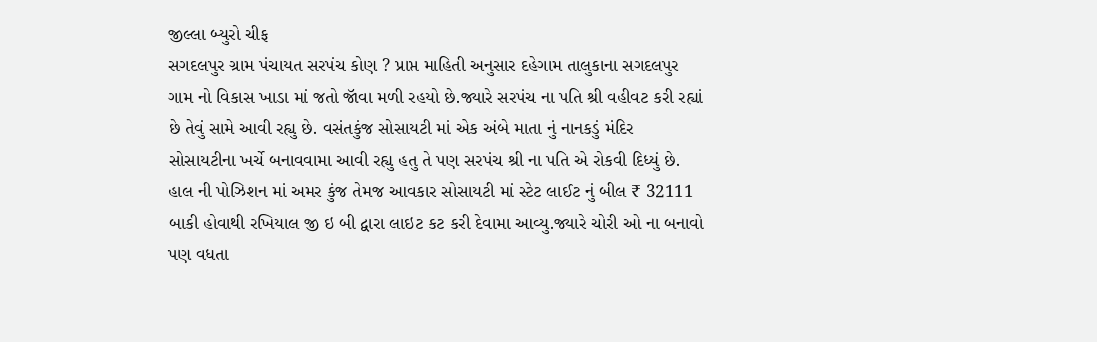જીલ્લા બ્યુરો ચીફ
સગદલપુર ગ્રામ પંચાયત સરપંચ કોણ ? પ્રાપ્ત માહિતી અનુસાર દહેગામ તાલુકાના સગદલપુર ગામ નો વિકાસ ખાડા માં જતો જૉવા મળી રહયો છે.જ્યારે સરપંચ ના પતિ શ્રી વહીવટ કરી રહ્યાં છે તેવું સામે આવી રહ્યુ છે. વસંતકુંજ સોસાયટી માં એક અંબે માતા નું નાનકડું મંદિર સોસાયટીના ખર્ચે બનાવવામા આવી રહ્યુ હતુ તે પણ સરપંચ શ્રી ના પતિ એ રોકવી દિધ્યું છે. હાલ ની પોઝિશન માં અમર કુંજ તેમજ આવકાર સોસાયટી માં સ્ટેટ લાઈટ નું બીલ ₹ 32111 બાકી હોવાથી રખિયાલ જી ઇ બી દ્વારા લાઇટ કટ કરી દેવામા આવ્યુ.જ્યારે ચોરી ઓ ના બનાવો પણ વધતા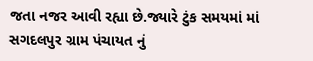જતા નજર આવી રહ્યા છે.જ્યારે ટુંક સમયમાં માં સગદલપુર ગ્રામ પંચાયત નું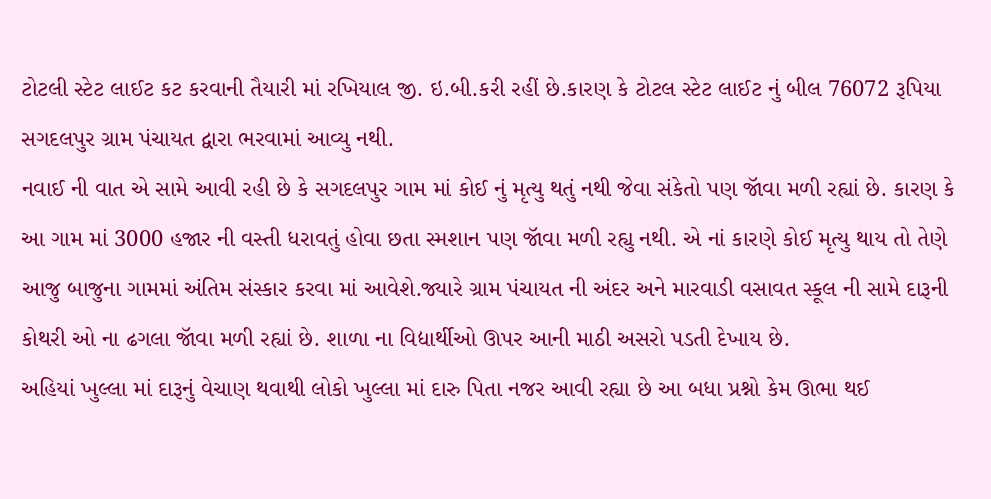ટોટલી સ્ટેટ લાઈટ કટ કરવાની તૈયારી માં રખિયાલ જી. ઇ.બી.કરી રહીં છે.કારણ કે ટોટલ સ્ટેટ લાઈટ નું બીલ 76072 રૂપિયા સગદલપુર ગ્રામ પંચાયત દ્વારા ભરવામાં આવ્યુ નથી.
નવાઈ ની વાત એ સામે આવી રહી છે કે સગદલપુર ગામ માં કોઈ નું મૃત્યુ થતું નથી જેવા સંકેતો પણ જૉવા મળી રહ્યાં છે. કારણ કે આ ગામ માં 3000 હજાર ની વસ્તી ધરાવતું હોવા છતા સ્મશાન પણ જૉવા મળી રહ્યુ નથી. એ નાં કારણે કોઈ મૃત્યુ થાય તો તેણે આજુ બાજુના ગામમાં અંતિમ સંસ્કાર કરવા માં આવેશે.જ્યારે ગ્રામ પંચાયત ની અંદર અને મારવાડી વસાવત સ્કૂલ ની સામે દારૂની કોથરી ઓ ના ઢગલા જૉવા મળી રહ્યાં છે. શાળા ના વિદ્યાર્થીઓ ઊપર આની માઠી અસરો પડતી દેખાય છે.
અહિયાં ખુલ્લા માં દારૂનું વેચાણ થવાથી લોકો ખુલ્લા માં દારુ પિતા નજર આવી રહ્યા છે આ બધા પ્રશ્નો કેમ ઊભા થઈ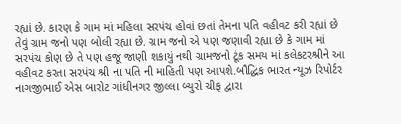રહ્યાં છે. કારણ કે ગામ માં મહિલા સરપંચ હોવાં છતાં તેમના પતિ વહીવટ કરી રહ્યાં છે તેવું ગ્રામ જનો પણ બોલી રહ્યા છે. ગ્રામ જનો એ પણ જણાવી રહ્યા છે કે ગામ માં સરપંચ કોણ છે તે પણ હજૂ જાણી શકાયું નથી ગ્રામજનો ટૂંક સમય માં કલેકટરશ્રીને આ વહીવટ કરતા સરપંચ શ્રી ના પતિ ની માહિતી પણ આપશે.બૌદ્ધિક ભારત ન્યૂઝ રિપોર્ટર નાગજીભાઈ એસ બારોટ ગાંધીનગર જીલ્લા બ્યુરો ચીફ દ્વારા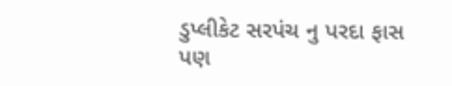ડુપ્લીકેટ સરપંચ નુ પરદા ફાસ પણ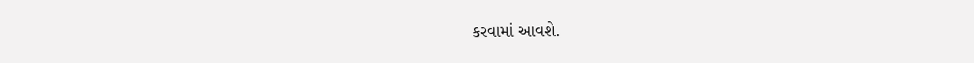કરવામાં આવશે.